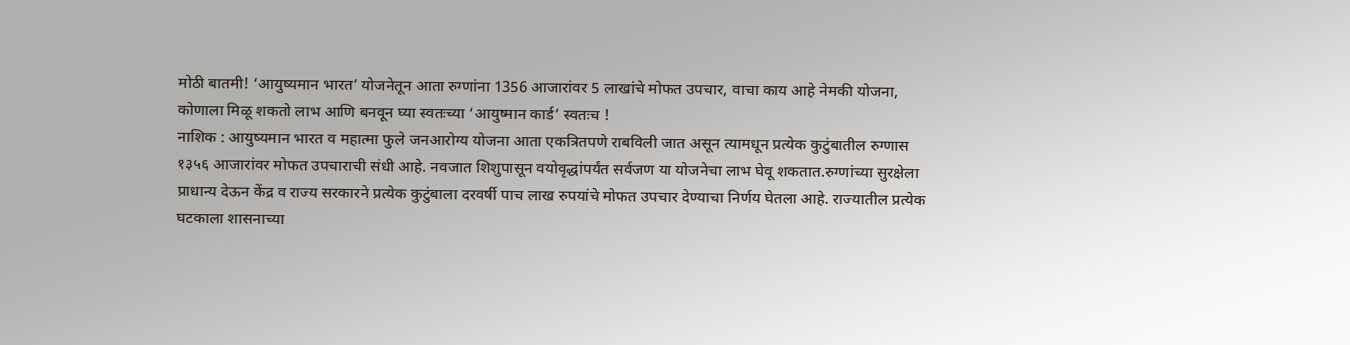मोठी बातमी! ‘आयुष्यमान भारत’ योजनेतून आता रुग्णांना 1356 आजारांवर 5 लाखांचे मोफत उपचार, वाचा काय आहे नेमकी योजना, कोणाला मिळू शकतो लाभ आणि बनवून घ्या स्वतःच्या ‘आयुष्मान कार्ड’ स्वतःच !
नाशिक : आयुष्यमान भारत व महात्मा फुले जनआरोग्य योजना आता एकत्रितपणे राबविली जात असून त्यामधून प्रत्येक कुटुंबातील रुग्णास १३५६ आजारांवर मोफत उपचाराची संधी आहे. नवजात शिशुपासून वयोवृद्धांपर्यंत सर्वजण या योजनेचा लाभ घेवू शकतात.रुग्णांच्या सुरक्षेला प्राधान्य देऊन केंद्र व राज्य सरकारने प्रत्येक कुटुंबाला दरवर्षी पाच लाख रुपयांचे मोफत उपचार देण्याचा निर्णय घेतला आहे. राज्यातील प्रत्येक घटकाला शासनाच्या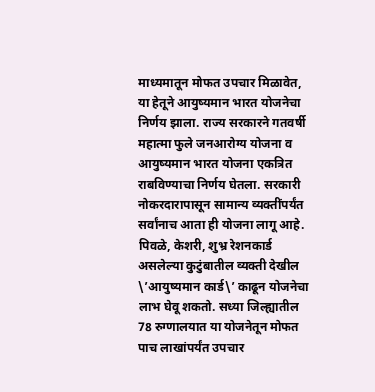माध्यमातून मोफत उपचार मिळावेत, या हेतूने आयुष्यमान भारत योजनेचा निर्णय झाला. राज्य सरकारने गतवर्षी महात्मा फुले जनआरोग्य योजना व आयुष्यमान भारत योजना एकत्रित राबविण्याचा निर्णय घेतला. सरकारी नोकरदारापासून सामान्य व्यक्तींपर्यंत सर्वांनाच आता ही योजना लागू आहे. पिवळे, केशरी, शुभ्र रेशनकार्ड असलेल्या कुटुंबातील व्यक्ती देखील \’आयुष्यमान कार्ड\’ काढून योजनेचा लाभ घेवू शकतो. सध्या जिल्ह्यातील 78 रुग्णालयात या योजनेतून मोफत पाच लाखांपर्यंत उपचार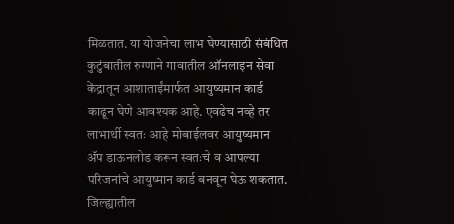मिळतात. या योजनेचा लाभ घेण्यासाठी संबंधित कुटुंबातील रुग्णाने गावातील ऑनलाइन सेवा केंद्रातून आशाताईंमार्फत आयुष्यमान कार्ड काढून घेणे आवश्यक आहे. एवढेच नव्हे तर लाभार्थी स्वतः आहे मोबाईलवर आयुष्यमान ॲप डाऊनलोड करून स्वतःचे व आपल्या परिजनांचे आयुष्मान कार्ड बनवून घेऊ शकतात. जिल्ह्यातील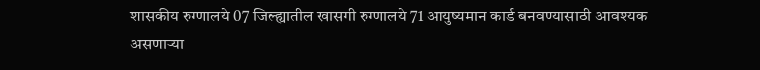शासकीय रुग्णालये 07 जिल्ह्यातील खासगी रुग्णालये 71 आयुष्यमान कार्ड बनवण्यासाठी आवश्यक असणाऱ्या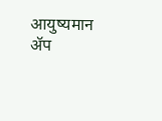आयुष्यमान ॲप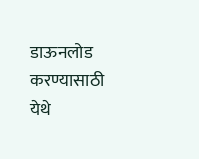डाऊनलोड करण्यासाठी येथे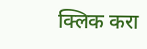क्लिक करा